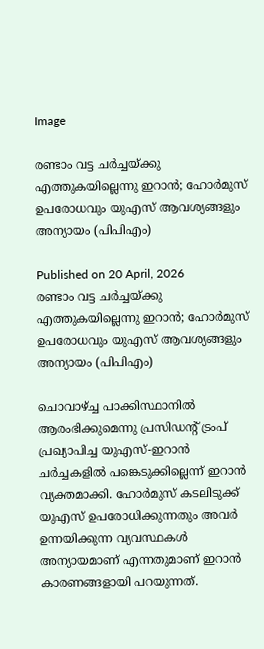Image

രണ്ടാം വട്ട ചർച്ചയ്ക്കു എത്തുകയില്ലെന്നു ഇറാൻ; ഹോർമുസ് ഉപരോധവും യുഎസ് ആവശ്യങ്ങളും അന്യായം (പിപിഎം)

Published on 20 April, 2026
രണ്ടാം വട്ട ചർച്ചയ്ക്കു എത്തുകയില്ലെന്നു ഇറാൻ; ഹോർമുസ് ഉപരോധവും യുഎസ് ആവശ്യങ്ങളും അന്യായം (പിപിഎം)

ചൊവാഴ്ച്ച പാക്കിസ്ഥാനിൽ ആരംഭിക്കുമെന്നു പ്രസിഡന്റ് ട്രംപ് പ്രഖ്യാപിച്ച യുഎസ്-ഇറാൻ ചർച്ചകളിൽ പങ്കെടുക്കില്ലെന്ന് ഇറാൻ വ്യക്തമാക്കി. ഹോർമുസ് കടലിടുക്ക് യുഎസ് ഉപരോധിക്കുന്നതും അവർ ഉന്നയിക്കുന്ന വ്യവസ്ഥകൾ അന്യായമാണ് എന്നതുമാണ് ഇറാൻ കാരണങ്ങളായി പറയുന്നത്.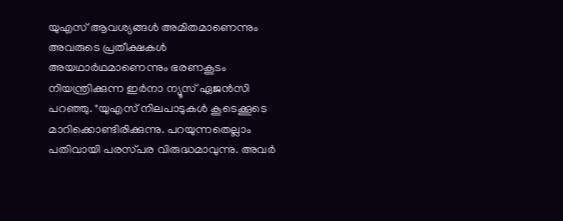യുഎസ് ആവശ്യങ്ങൾ അമിതമാണെന്നും അവരുടെ പ്രതീക്ഷകൾ അയഥാർഥമാണെന്നും ഭരണകൂടം നിയന്ത്രിക്കുന്ന ഇർനാ ന്യൂസ് ഏജൻസി പറഞ്ഞു. "യുഎസ് നിലപാടുകൾ കൂടെക്കൂടെ മാറിക്കൊണ്ടിരിക്കുന്നു. പറയുന്നതെല്ലാം പതിവായി പരസ്‌പര വിരുദ്ധമാവുന്നു. അവർ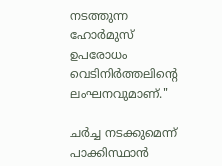നടത്തുന്ന ഹോർമുസ് ഉപരോധം വെടിനിർത്തലിന്റെ ലംഘനവുമാണ്."

ചർച്ച നടക്കുമെന്ന് പാക്കിസ്ഥാൻ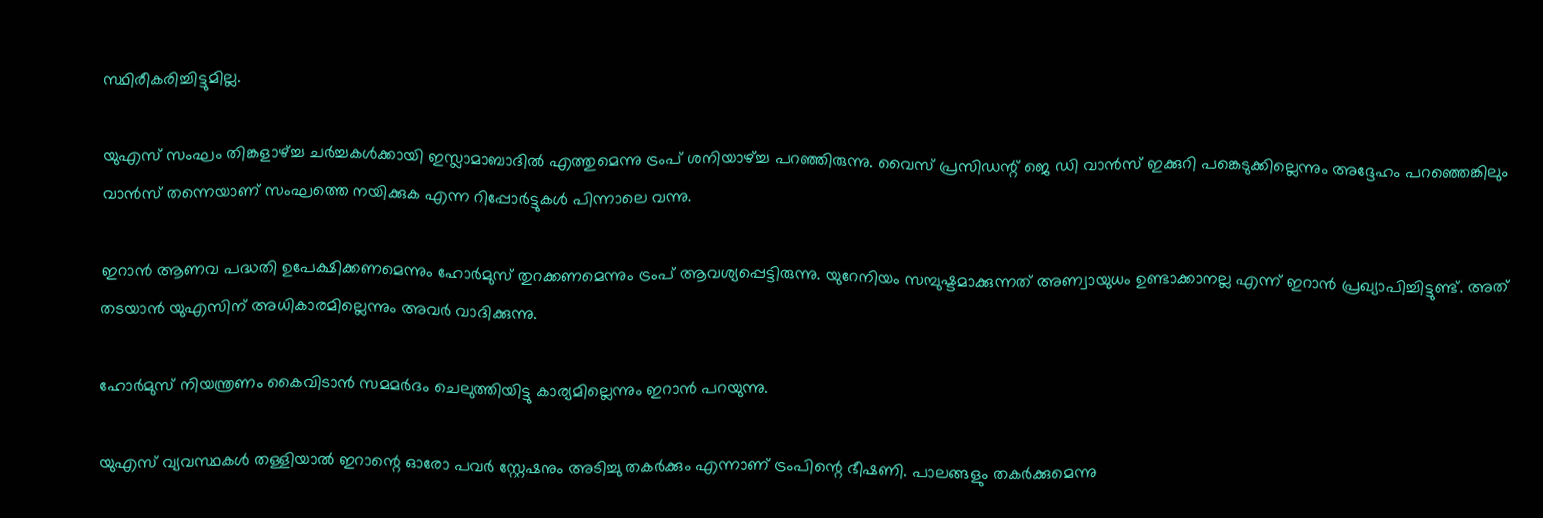സ്ഥിരീകരിച്ചിട്ടുമില്ല.

യുഎസ് സംഘം തിങ്കളാഴ്ച്ച ചർച്ചകൾക്കായി ഇസ്ലാമാബാദിൽ എത്തുമെന്നു ട്രംപ് ശനിയാഴ്ച്ച പറഞ്ഞിരുന്നു. വൈസ് പ്രസിഡന്റ് ജെ ഡി വാൻസ്‌ ഇക്കുറി പങ്കെടുക്കില്ലെന്നും അദ്ദേഹം പറഞ്ഞെങ്കിലും വാൻസ്‌ തന്നെയാണ് സംഘത്തെ നയിക്കുക എന്ന റിപ്പോർട്ടുകൾ പിന്നാലെ വന്നു.

ഇറാൻ ആണവ പദ്ധതി ഉപേക്ഷിക്കണമെന്നും ഹോർമുസ് തുറക്കണമെന്നും ട്രംപ് ആവശ്യപ്പെട്ടിരുന്നു. യുറേനിയം സമ്പുഷ്ടമാക്കുന്നത് അണ്വായുധം ഉണ്ടാക്കാനല്ല എന്ന് ഇറാൻ പ്രഖ്യാപിച്ചിട്ടുണ്ട്. അത് തടയാൻ യുഎസിന് അധികാരമില്ലെന്നും അവർ വാദിക്കുന്നു.

ഹോർമുസ് നിയന്ത്രണം കൈവിടാൻ സമമർദം ചെലുത്തിയിട്ടു കാര്യമില്ലെന്നും ഇറാൻ പറയുന്നു.

യുഎസ് വ്യവസ്ഥകൾ തള്ളിയാൽ ഇറാന്റെ ഓരോ പവർ സ്റ്റേഷനും അടിച്ചു തകർക്കും എന്നാണ് ട്രംപിന്റെ ഭീഷണി. പാലങ്ങളും തകർക്കുമെന്നു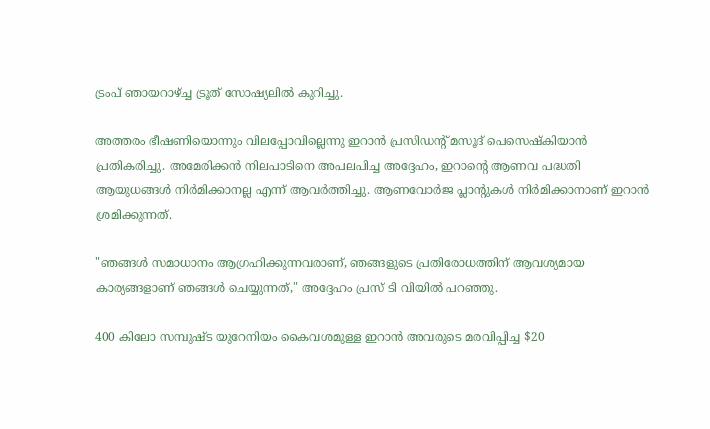ട്രംപ് ഞായറാഴ്ച്ച ട്രൂത് സോഷ്യലിൽ കുറിച്ചു.

അത്തരം ഭീഷണിയൊന്നും വിലപ്പോവില്ലെന്നു ഇറാൻ പ്രസിഡന്റ് മസൂദ് പെസെഷ്കിയാൻ പ്രതികരിച്ചു. അമേരിക്കൻ നിലപാടിനെ അപലപിച്ച അദ്ദേഹം, ഇറാന്റെ ആണവ പദ്ധതി ആയുധങ്ങൾ നിർമിക്കാനല്ല എന്ന് ആവർത്തിച്ചു. ആണവോർജ പ്ലാന്റുകൾ നിർമിക്കാനാണ് ഇറാൻ ശ്രമിക്കുന്നത്.

"ഞങ്ങൾ സമാധാനം ആഗ്രഹിക്കുന്നവരാണ്, ഞങ്ങളുടെ പ്രതിരോധത്തിന് ആവശ്യമായ കാര്യങ്ങളാണ് ഞങ്ങൾ ചെയ്യുന്നത്," അദ്ദേഹം പ്രസ് ടി വിയിൽ പറഞ്ഞു.

400 കിലോ സമ്പുഷ്ട യുറേനിയം കൈവശമുള്ള ഇറാൻ അവരുടെ മരവിപ്പിച്ച $20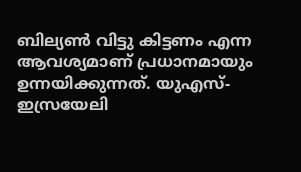ബില്യൺ വിട്ടു കിട്ടണം എന്ന ആവശ്യമാണ് പ്രധാനമായും ഉന്നയിക്കുന്നത്. യുഎസ്-ഇസ്രയേലി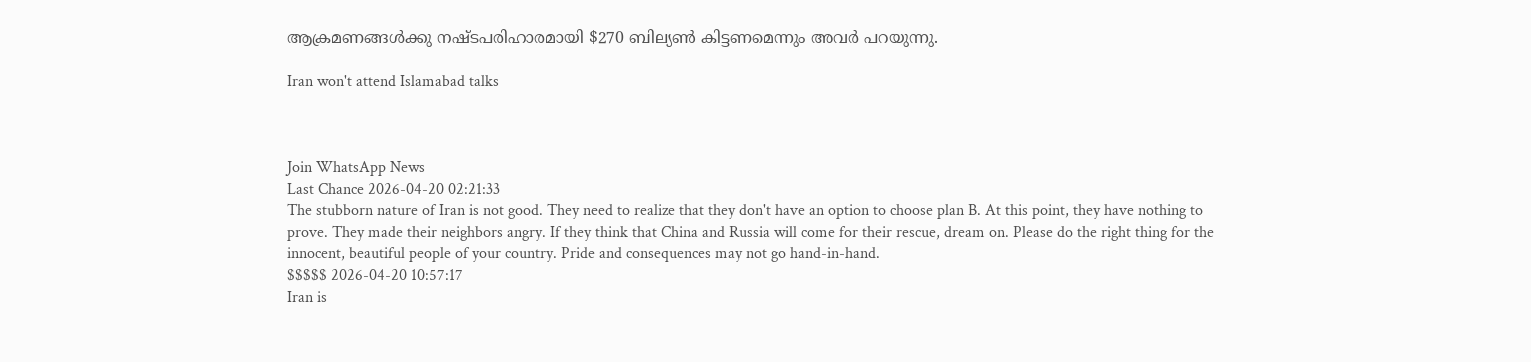ആക്രമണങ്ങൾക്കു നഷ്ടപരിഹാരമായി $270 ബില്യൺ കിട്ടണമെന്നും അവർ പറയുന്നു.

Iran won't attend Islamabad talks



Join WhatsApp News
Last Chance 2026-04-20 02:21:33
The stubborn nature of Iran is not good. They need to realize that they don't have an option to choose plan B. At this point, they have nothing to prove. They made their neighbors angry. If they think that China and Russia will come for their rescue, dream on. Please do the right thing for the innocent, beautiful people of your country. Pride and consequences may not go hand-in-hand.
$$$$$ 2026-04-20 10:57:17
Iran is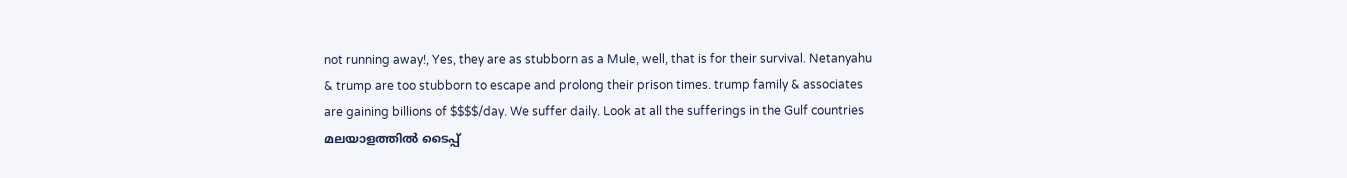not running away!, Yes, they are as stubborn as a Mule, well, that is for their survival. Netanyahu & trump are too stubborn to escape and prolong their prison times. trump family & associates are gaining billions of $$$$/day. We suffer daily. Look at all the sufferings in the Gulf countries
മലയാളത്തില്‍ ടൈപ്പ്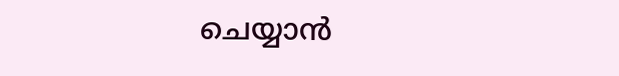ചെയ്യാന്‍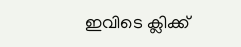ഇവിടെ ക്ലിക്ക്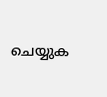ചെയ്യുക